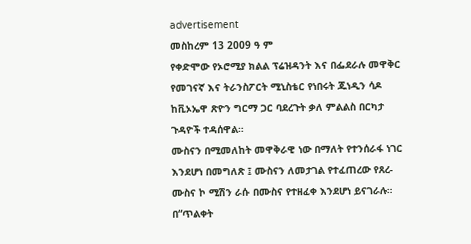advertisement
መስከረም 13 2009 ዓ ም
የቀድሞው የኦሮሚያ ክልል ፕሬዝዳንት እና በፌደራሉ መዋቅር የመገናኛ እና ትራንስፖርት ሚኒስቴር የነበሩት ጁነዲን ሳዶ ከቪኦኤዋ ጽዮን ግርማ ጋር ባደረጉት ቃለ ምልልስ በርካታ ጉዳዮች ተዳሰዋል።
ሙስናን በሚመለከት መዋቅራዊ ነው በማለት የተንሰራፋ ነገር እንደሆነ በመግለጽ ፤ ሙስናን ለመታገል የተፈጠረው የጸረ-ሙስና ኮ ሚሽን ራሱ በሙስና የተዘፈቀ እንደሆነ ይናገራሉ።
በ“ጥልቀት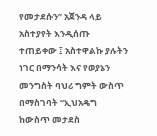የመታደሱን” አጀንዳ ላይ አስተያየት እንዲሰጡ ተጠይቀው ፤ አስተዋልኩ ያሉትን ነገር በማንሳት እና የወያኔን መንግስት ባህሪ ግምት ውስጥ በማስገባት “ኢህአዴግ ከውስጥ መታደስ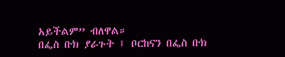አይችልም” ብለዋል።
በፌስ ቡክ ያራጉት ፤ ቦርከናን በፌስ ቡክ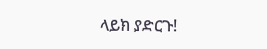ላይክ ያድርጉ!